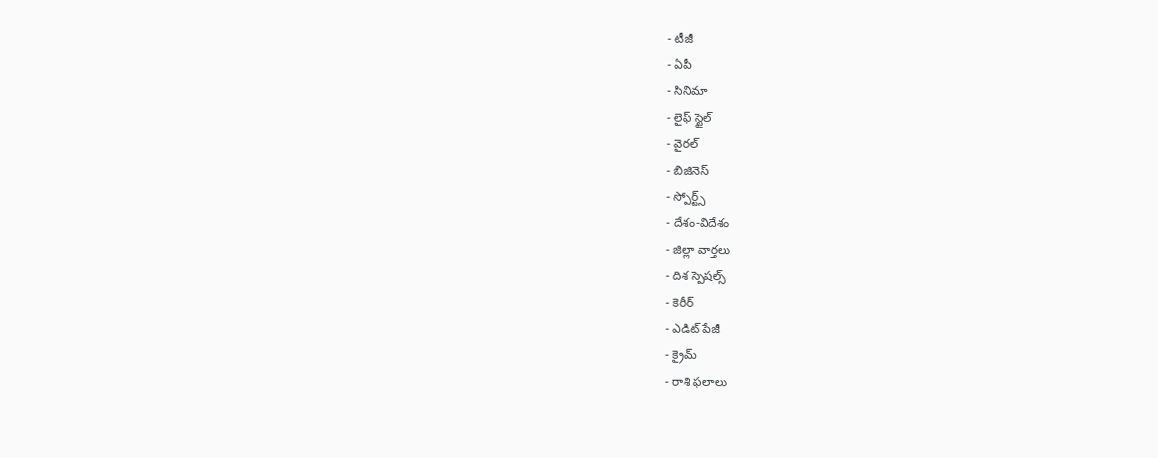- టీజీ
- ఏపీ
- సినిమా
- లైఫ్ స్టైల్
- వైరల్
- బిజినెస్
- స్పోర్ట్స్
- దేశం-విదేశం
- జిల్లా వార్తలు
- దిశ స్పెషల్స్
- కెరీర్
- ఎడిట్ పేజీ
- క్రైమ్
- రాశి ఫలాలు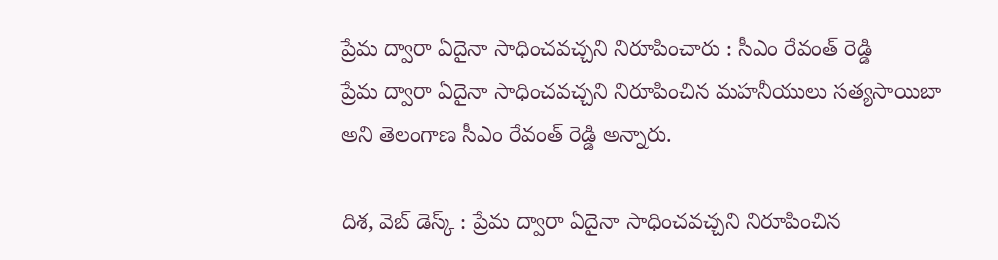ప్రేమ ద్వారా ఏదైనా సాధించవచ్చని నిరూపించారు : సీఎం రేవంత్ రెడ్డి
ప్రేమ ద్వారా ఏదైనా సాధించవచ్చని నిరూపించిన మహనీయులు సత్యసాయిబా అని తెలంగాణ సీఎం రేవంత్ రెడ్డి అన్నారు.

దిశ, వెబ్ డెస్క్ : ప్రేమ ద్వారా ఏదైనా సాధించవచ్చని నిరూపించిన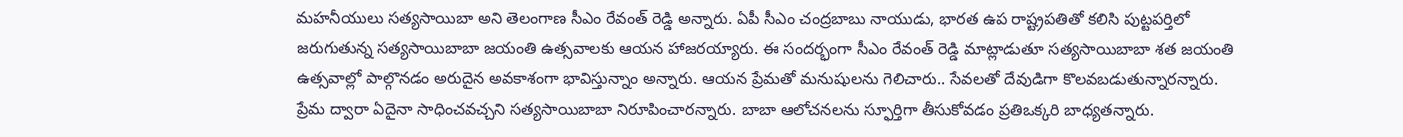మహనీయులు సత్యసాయిబా అని తెలంగాణ సీఎం రేవంత్ రెడ్డి అన్నారు. ఏపీ సీఎం చంద్రబాబు నాయుడు, భారత ఉప రాష్ట్రపతితో కలిసి పుట్టపర్తిలో జరుగుతున్న సత్యసాయిబాబా జయంతి ఉత్సవాలకు ఆయన హాజరయ్యారు. ఈ సందర్భంగా సీఎం రేవంత్ రెడ్డి మాట్లాడుతూ సత్యసాయిబాబా శత జయంతి ఉత్సవాల్లో పాల్గొనడం అరుదైన అవకాశంగా భావిస్తున్నాం అన్నారు. ఆయన ప్రేమతో మనుషులను గెలిచారు.. సేవలతో దేవుడిగా కొలవబడుతున్నారన్నారు. ప్రేమ ద్వారా ఏదైనా సాధించవచ్చని సత్యసాయిబాబా నిరూపించారన్నారు. బాబా ఆలోచనలను స్ఫూర్తిగా తీసుకోవడం ప్రతిఒక్కరి బాధ్యతన్నారు.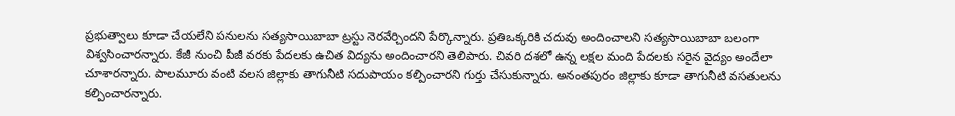ప్రభుత్వాలు కూడా చేయలేని పనులను సత్యసాయిబాబా ట్రస్టు నెరవేర్చిందని పేర్కొన్నారు. ప్రతిఒక్కరికి చదువు అందించాలని సత్యసాయిబాబా బలంగా విశ్వసించారన్నారు. కేజీ నుంచి పీజీ వరకు పేదలకు ఉచిత విద్యను అందించారని తెలిపారు. చివరి దశలో ఉన్న లక్షల మంది పేదలకు సరైన వైద్యం అందేలా చూశారన్నారు. పాలమూరు వంటి వలస జిల్లాకు తాగునీటి సదుపాయం కల్పించారని గుర్తు చేసుకున్నారు. అనంతపురం జిల్లాకు కూడా తాగునీటి వసతులను కల్పించారన్నారు.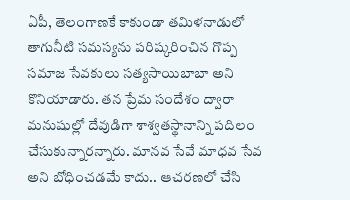ఏపీ, తెలంగాణకే కాకుండా తమిళనాడులో తాగునీటి సమస్యను పరిష్కరించిన గొప్ప సమాజ సేవకులు సత్యసాయిబాబా అని కొనియాడారు. తన ప్రేమ సందేశం ద్వారా మనుషుల్లో దేవుడిగా శాశ్వతస్థానాన్ని పదిలం చేసుకున్నారన్నారు. మానవ సేవే మాధవ సేవ అని బోధించడమే కాదు.. ఆచరణలో చేసి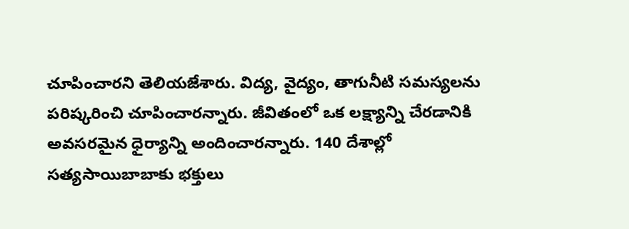చూపించారని తెలియజేశారు. విద్య, వైద్యం, తాగునీటి సమస్యలను పరిష్కరించి చూపించారన్నారు. జీవితంలో ఒక లక్ష్యాన్ని చేరడానికి అవసరమైన ధైర్యాన్ని అందించారన్నారు. 140 దేశాల్లో సత్యసాయిబాబాకు భక్తులు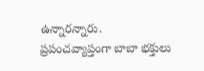ఉన్నారన్నారు. ప్రపంచవ్యాప్తంగా బాబా భక్తులు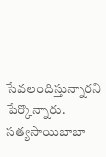సేవలందిస్తున్నారని పేర్కొన్నారు. సత్యసాయిబాబా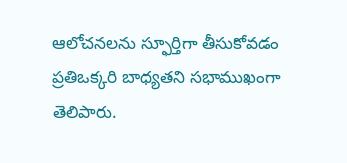ఆలోచనలను స్ఫూర్తిగా తీసుకోవడం ప్రతిఒక్కరి బాధ్యతని సభాముఖంగా తెలిపారు.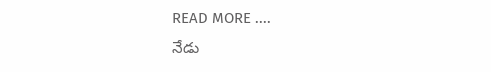READ MORE ....
నేడు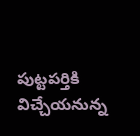పుట్టపర్తికి విచ్చేయనున్న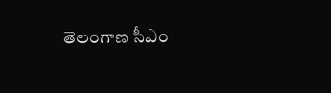తెలంగాణ సీఎం